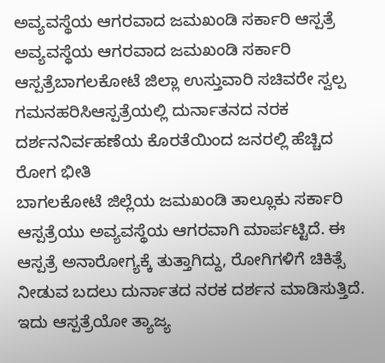ಅವ್ಯವಸ್ಥೆಯ ಆಗರವಾದ ಜಮಖಂಡಿ ಸರ್ಕಾರಿ ಆಸ್ಪತ್ರೆ
ಅವ್ಯವಸ್ಥೆಯ ಆಗರವಾದ ಜಮಖಂಡಿ ಸರ್ಕಾರಿ ಆಸ್ಪತ್ರೆಬಾಗಲಕೋಟೆ ಜಿಲ್ಲಾ ಉಸ್ತುವಾರಿ ಸಚಿವರೇ ಸ್ವಲ್ಪ ಗಮನಹರಿಸಿಆಸ್ಪತ್ರೆಯಲ್ಲಿ ದುರ್ನಾತನದ ನರಕ ದರ್ಶನನಿರ್ವಹಣೆಯ ಕೊರತೆಯಿಂದ ಜನರಲ್ಲಿ ಹೆಚ್ಚಿದ ರೋಗ ಭೀತಿ
ಬಾಗಲಕೋಟೆ ಜಿಲ್ಲೆಯ ಜಮಖಂಡಿ ತಾಲ್ಲೂಕು ಸರ್ಕಾರಿ ಆಸ್ಪತ್ರೆಯು ಅವ್ಯವಸ್ಥೆಯ ಆಗರವಾಗಿ ಮಾರ್ಪಟ್ಟಿದೆ. ಈ ಆಸ್ಪತ್ರೆ ಅನಾರೋಗ್ಯಕ್ಕೆ ತುತ್ತಾಗಿದ್ದು, ರೋಗಿಗಳಿಗೆ ಚಿಕಿತ್ಸೆ ನೀಡುವ ಬದಲು ದುರ್ನಾತದ ನರಕ ದರ್ಶನ ಮಾಡಿಸುತ್ತಿದೆ. ಇದು ಆಸ್ಪತ್ರೆಯೋ ತ್ಯಾಜ್ಯ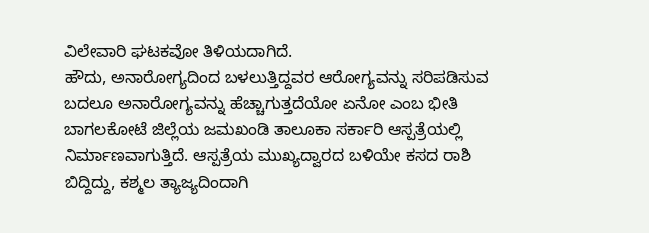ವಿಲೇವಾರಿ ಘಟಕವೋ ತಿಳಿಯದಾಗಿದೆ.
ಹೌದು, ಅನಾರೋಗ್ಯದಿಂದ ಬಳಲುತ್ತಿದ್ದವರ ಆರೋಗ್ಯವನ್ನು ಸರಿಪಡಿಸುವ ಬದಲೂ ಅನಾರೋಗ್ಯವನ್ನು ಹೆಚ್ಚಾಗುತ್ತದೆಯೋ ಏನೋ ಎಂಬ ಭೀತಿ ಬಾಗಲಕೋಟೆ ಜಿಲ್ಲೆಯ ಜಮಖಂಡಿ ತಾಲೂಕಾ ಸರ್ಕಾರಿ ಆಸ್ಪತ್ರೆಯಲ್ಲಿ ನಿರ್ಮಾಣವಾಗುತ್ತಿದೆ. ಆಸ್ಪತ್ರೆಯ ಮುಖ್ಯದ್ವಾರದ ಬಳಿಯೇ ಕಸದ ರಾಶಿ ಬಿದ್ದಿದ್ದು, ಕಶ್ಮಲ ತ್ಯಾಜ್ಯದಿಂದಾಗಿ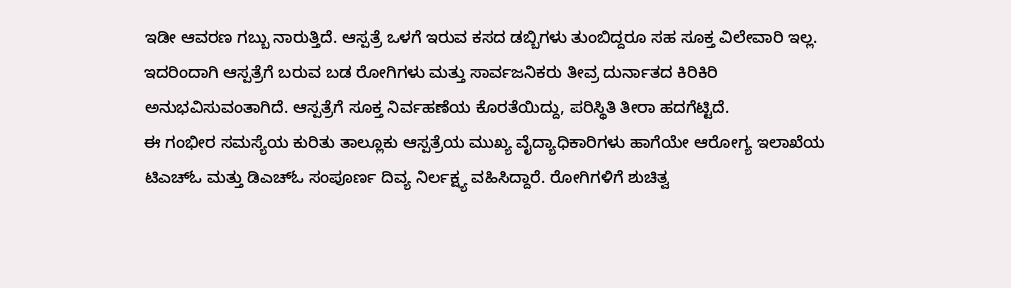ಇಡೀ ಆವರಣ ಗಬ್ಬು ನಾರುತ್ತಿದೆ. ಆಸ್ಪತ್ರೆ ಒಳಗೆ ಇರುವ ಕಸದ ಡಬ್ಬಿಗಳು ತುಂಬಿದ್ದರೂ ಸಹ ಸೂಕ್ತ ವಿಲೇವಾರಿ ಇಲ್ಲ. ಇದರಿಂದಾಗಿ ಆಸ್ಪತ್ರೆಗೆ ಬರುವ ಬಡ ರೋಗಿಗಳು ಮತ್ತು ಸಾರ್ವಜನಿಕರು ತೀವ್ರ ದುರ್ನಾತದ ಕಿರಿಕಿರಿ ಅನುಭವಿಸುವಂತಾಗಿದೆ. ಆಸ್ಪತ್ರೆಗೆ ಸೂಕ್ತ ನಿರ್ವಹಣೆಯ ಕೊರತೆಯಿದ್ದು, ಪರಿಸ್ಥಿತಿ ತೀರಾ ಹದಗೆಟ್ಟಿದೆ.
ಈ ಗಂಭೀರ ಸಮಸ್ಯೆಯ ಕುರಿತು ತಾಲ್ಲೂಕು ಆಸ್ಪತ್ರೆಯ ಮುಖ್ಯ ವೈದ್ಯಾಧಿಕಾರಿಗಳು ಹಾಗೆಯೇ ಆರೋಗ್ಯ ಇಲಾಖೆಯ ಟಿಎಚ್ಓ ಮತ್ತು ಡಿಎಚ್ಓ ಸಂಪೂರ್ಣ ದಿವ್ಯ ನಿರ್ಲಕ್ಷ್ಯ ವಹಿಸಿದ್ದಾರೆ. ರೋಗಿಗಳಿಗೆ ಶುಚಿತ್ವ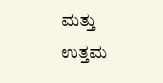ಮತ್ತು ಉತ್ತಮ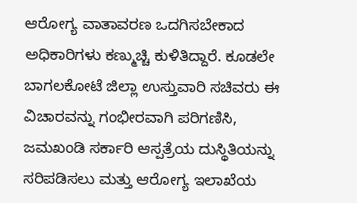ಆರೋಗ್ಯ ವಾತಾವರಣ ಒದಗಿಸಬೇಕಾದ ಅಧಿಕಾರಿಗಳು ಕಣ್ಮುಚ್ಚಿ ಕುಳಿತಿದ್ದಾರೆ. ಕೂಡಲೇ
ಬಾಗಲಕೋಟೆ ಜಿಲ್ಲಾ ಉಸ್ತುವಾರಿ ಸಚಿವರು ಈ ವಿಚಾರವನ್ನು ಗಂಭೀರವಾಗಿ ಪರಿಗಣಿಸಿ, ಜಮಖಂಡಿ ಸರ್ಕಾರಿ ಆಸ್ಪತ್ರೆಯ ದುಸ್ಥಿತಿಯನ್ನು ಸರಿಪಡಿಸಲು ಮತ್ತು ಆರೋಗ್ಯ ಇಲಾಖೆಯ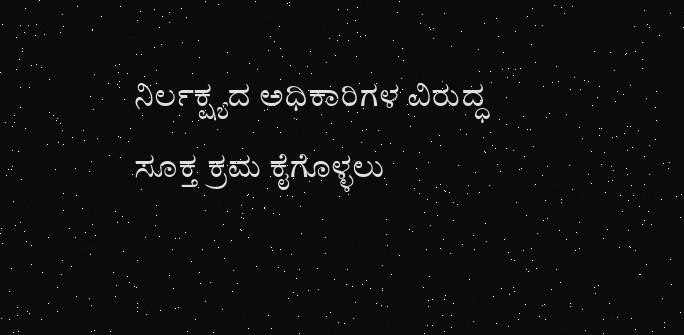ನಿರ್ಲಕ್ಷ್ಯದ ಅಧಿಕಾರಿಗಳ ವಿರುದ್ಧ ಸೂಕ್ತ ಕ್ರಮ ಕೈಗೊಳ್ಳಲು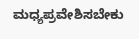ಮಧ್ಯಪ್ರವೇಶಿಸಬೇಕು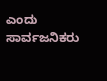ಎಂದು ಸಾರ್ವಜನಿಕರು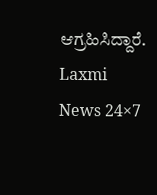ಆಗ್ರಹಿಸಿದ್ದಾರೆ.
Laxmi News 24×7